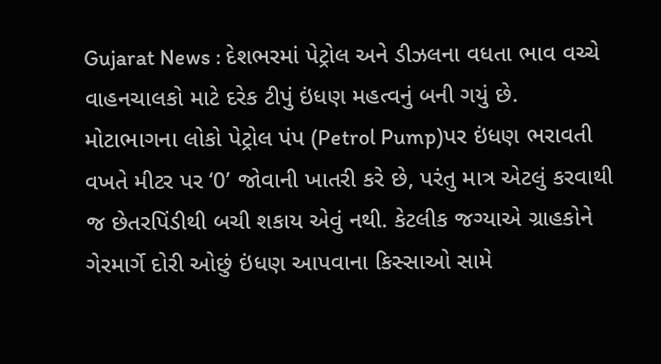Gujarat News : દેશભરમાં પેટ્રોલ અને ડીઝલના વધતા ભાવ વચ્ચે વાહનચાલકો માટે દરેક ટીપું ઇંધણ મહત્વનું બની ગયું છે. મોટાભાગના લોકો પેટ્રોલ પંપ (Petrol Pump)પર ઇંધણ ભરાવતી વખતે મીટર પર ‘0’ જોવાની ખાતરી કરે છે, પરંતુ માત્ર એટલું કરવાથી જ છેતરપિંડીથી બચી શકાય એવું નથી. કેટલીક જગ્યાએ ગ્રાહકોને ગેરમાર્ગે દોરી ઓછું ઇંધણ આપવાના કિસ્સાઓ સામે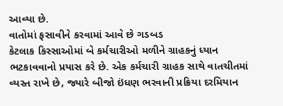આવ્યા છે.
વાતોમાં ફસાવીને કરવામાં આવે છે ગડબડ
કેટલાક કિસ્સાઓમાં બે કર્મચારીઓ મળીને ગ્રાહકનું ધ્યાન ભટકાવવાનો પ્રયાસ કરે છે. એક કર્મચારી ગ્રાહક સાથે વાતચીતમાં વ્યસ્ત રાખે છે, જ્યારે બીજો ઇંધણ ભરવાની પ્રક્રિયા દરમિયાન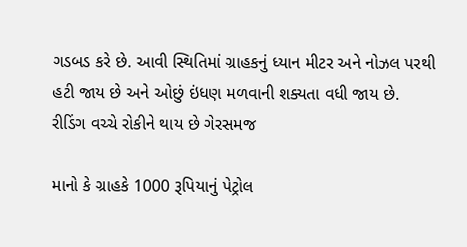ગડબડ કરે છે. આવી સ્થિતિમાં ગ્રાહકનું ધ્યાન મીટર અને નોઝલ પરથી હટી જાય છે અને ઓછું ઇંધણ મળવાની શક્યતા વધી જાય છે.
રીડિંગ વચ્ચે રોકીને થાય છે ગેરસમજ

માનો કે ગ્રાહકે 1000 રૂપિયાનું પેટ્રોલ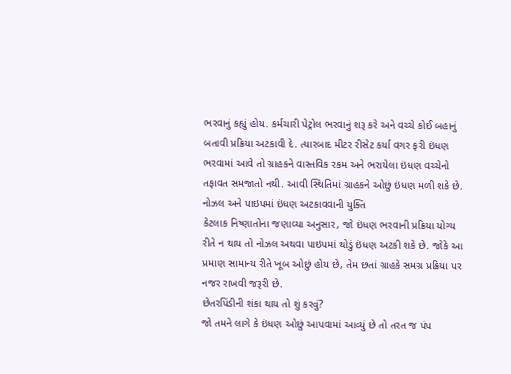ભરવાનું કહ્યું હોય. કર્મચારી પેટ્રોલ ભરવાનું શરૂ કરે અને વચ્ચે કોઈ બહાનું બતાવી પ્રક્રિયા અટકાવી દે. ત્યારબાદ મીટર રીસેટ કર્યા વગર ફરી ઇંધણ ભરવામાં આવે તો ગ્રાહકને વાસ્તવિક રકમ અને ભરાયેલા ઇંધણ વચ્ચેનો તફાવત સમજાતો નથી. આવી સ્થિતિમાં ગ્રાહકને ઓછું ઇંધણ મળી શકે છે.
નોઝલ અને પાઇપમાં ઇંધણ અટકાવવાની યુક્તિ
કેટલાક નિષ્ણાતોના જણાવ્યા અનુસાર, જો ઇંધણ ભરવાની પ્રક્રિયા યોગ્ય રીતે ન થાય તો નોઝલ અથવા પાઇપમાં થોડું ઇંધણ અટકી શકે છે. જોકે આ પ્રમાણ સામાન્ય રીતે ખૂબ ઓછું હોય છે, તેમ છતાં ગ્રાહકે સમગ્ર પ્રક્રિયા પર નજર રાખવી જરૂરી છે.
છેતરપિંડીની શંકા થાય તો શું કરવું?
જો તમને લાગે કે ઇંધણ ઓછું આપવામાં આવ્યું છે તો તરત જ પંપ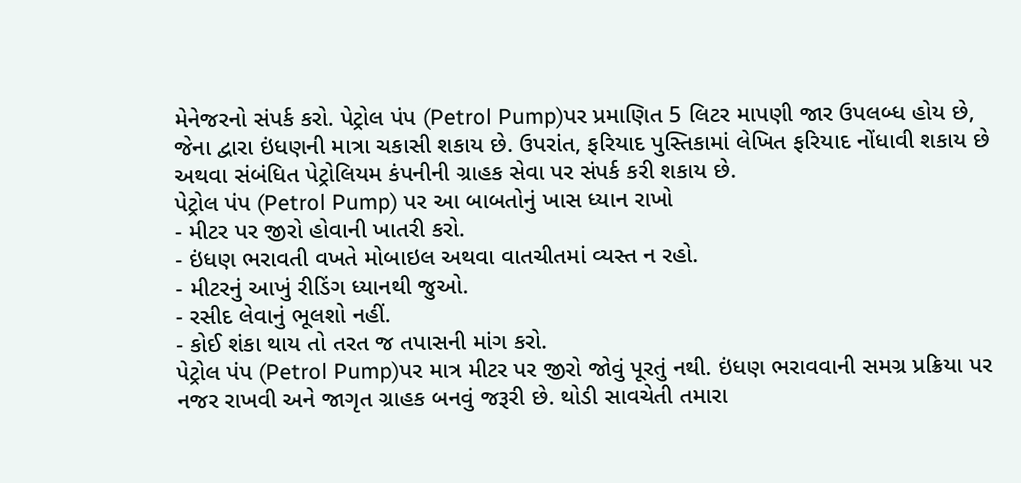મેનેજરનો સંપર્ક કરો. પેટ્રોલ પંપ (Petrol Pump)પર પ્રમાણિત 5 લિટર માપણી જાર ઉપલબ્ધ હોય છે, જેના દ્વારા ઇંધણની માત્રા ચકાસી શકાય છે. ઉપરાંત, ફરિયાદ પુસ્તિકામાં લેખિત ફરિયાદ નોંધાવી શકાય છે અથવા સંબંધિત પેટ્રોલિયમ કંપનીની ગ્રાહક સેવા પર સંપર્ક કરી શકાય છે.
પેટ્રોલ પંપ (Petrol Pump) પર આ બાબતોનું ખાસ ધ્યાન રાખો
- મીટર પર જીરો હોવાની ખાતરી કરો.
- ઇંધણ ભરાવતી વખતે મોબાઇલ અથવા વાતચીતમાં વ્યસ્ત ન રહો.
- મીટરનું આખું રીડિંગ ધ્યાનથી જુઓ.
- રસીદ લેવાનું ભૂલશો નહીં.
- કોઈ શંકા થાય તો તરત જ તપાસની માંગ કરો.
પેટ્રોલ પંપ (Petrol Pump)પર માત્ર મીટર પર જીરો જોવું પૂરતું નથી. ઇંધણ ભરાવવાની સમગ્ર પ્રક્રિયા પર નજર રાખવી અને જાગૃત ગ્રાહક બનવું જરૂરી છે. થોડી સાવચેતી તમારા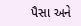પૈસા અને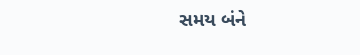સમય બંને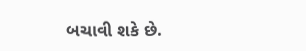બચાવી શકે છે.